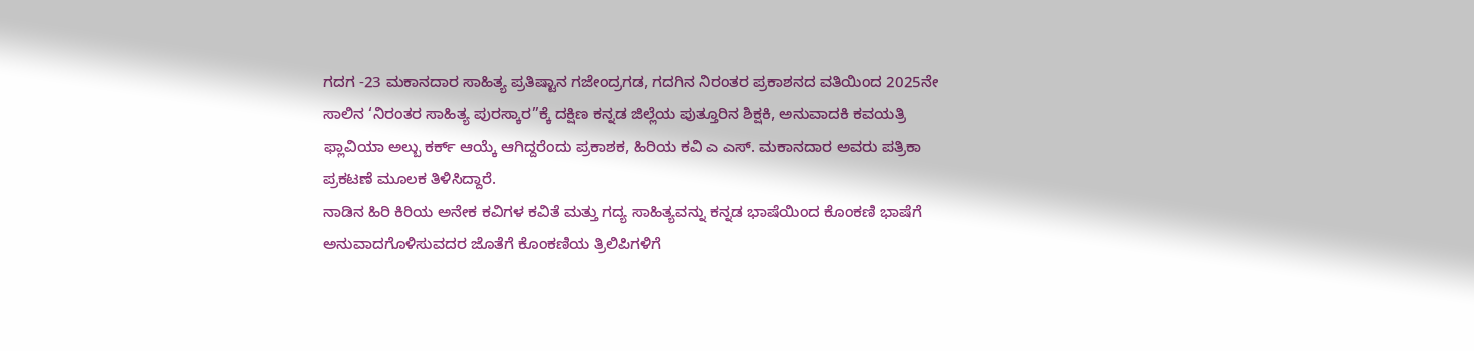ಗದಗ -23 ಮಕಾನದಾರ ಸಾಹಿತ್ಯ ಪ್ರತಿಷ್ಟಾನ ಗಜೇಂದ್ರಗಡ, ಗದಗಿನ ನಿರಂತರ ಪ್ರಕಾಶನದ ವತಿಯಿಂದ 2025ನೇ ಸಾಲಿನ ‘ನಿರಂತರ ಸಾಹಿತ್ಯ ಪುರಸ್ಕಾರ”ಕ್ಕೆ ದಕ್ಷಿಣ ಕನ್ನಡ ಜಿಲ್ಲೆಯ ಪುತ್ತೂರಿನ ಶಿಕ್ಷಕಿ, ಅನುವಾದಕಿ ಕವಯತ್ರಿ ಫ್ಲಾವಿಯಾ ಅಲ್ಬು ಕರ್ಕ್ ಆಯ್ಕೆ ಆಗಿದ್ದರೆಂದು ಪ್ರಕಾಶಕ, ಹಿರಿಯ ಕವಿ ಎ ಎಸ್. ಮಕಾನದಾರ ಅವರು ಪತ್ರಿಕಾ ಪ್ರಕಟಣೆ ಮೂಲಕ ತಿಳಿಸಿದ್ದಾರೆ.
ನಾಡಿನ ಹಿರಿ ಕಿರಿಯ ಅನೇಕ ಕವಿಗಳ ಕವಿತೆ ಮತ್ತು ಗದ್ಯ ಸಾಹಿತ್ಯವನ್ನು ಕನ್ನಡ ಭಾಷೆಯಿಂದ ಕೊಂಕಣಿ ಭಾಷೆಗೆ ಅನುವಾದಗೊಳಿಸುವದರ ಜೊತೆಗೆ ಕೊಂಕಣಿಯ ತ್ರಿಲಿಪಿಗಳಿಗೆ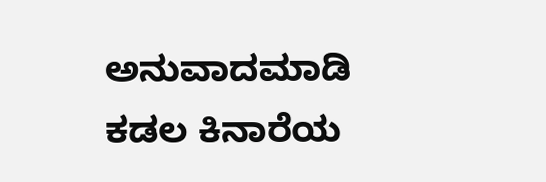ಅನುವಾದಮಾಡಿ ಕಡಲ ಕಿನಾರೆಯ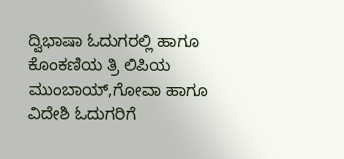ದ್ವಿಭಾಷಾ ಓದುಗರಲ್ಲಿ ಹಾಗೂ ಕೊಂಕಣಿಯ ತ್ರಿ ಲಿಪಿಯ ಮುಂಬಾಯ್,ಗೋವಾ ಹಾಗೂ ವಿದೇಶಿ ಓದುಗರಿಗೆ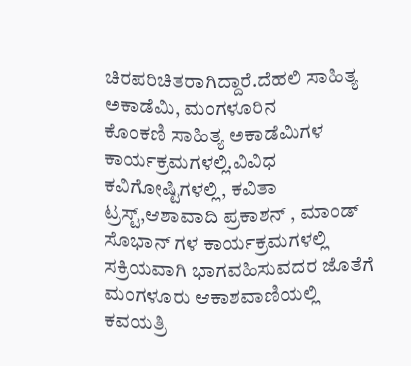ಚಿರಪರಿಚಿತರಾಗಿದ್ದಾರೆ.ದೆಹಲಿ ಸಾಹಿತ್ಯ ಅಕಾಡೆಮಿ, ಮಂಗಳೂರಿನ
ಕೊಂಕಣಿ ಸಾಹಿತ್ಯ ಅಕಾಡೆಮಿಗಳ ಕಾರ್ಯಕ್ರಮಗಳಲ್ಲಿ.ವಿವಿಧ ಕವಿಗೋಷ್ಟಿಗಳಲ್ಲಿ, ಕವಿತಾ ಟ್ರಸ್ಟ್,ಆಶಾವಾದಿ ಪ್ರಕಾಶನ್ , ಮಾಂಡ್ ಸೊಭಾನ್ ಗಳ ಕಾರ್ಯಕ್ರಮಗಳಲ್ಲಿ ಸಕ್ರಿಯವಾಗಿ ಭಾಗವಹಿಸುವದರ ಜೊತೆಗೆ
ಮಂಗಳೂರು ಆಕಾಶವಾಣಿಯಲ್ಲಿ ಕವಯತ್ರಿ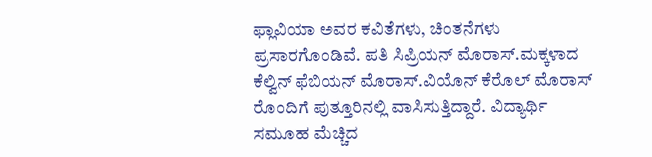ಫ್ಲಾವಿಯಾ ಅವರ ಕವಿತೆಗಳು, ಚಿಂತನೆಗಳು ಪ್ರಸಾರಗೊಂಡಿವೆ. ಪತಿ ಸಿಪ್ರಿಯನ್ ಮೊರಾಸ್.ಮಕ್ಕಳಾದ ಕೆಲ್ವಿನ್ ಫೆಬಿಯನ್ ಮೊರಾಸ್.ವಿಯೊನ್ ಕೆರೊಲ್ ಮೊರಾಸ್ ರೊಂದಿಗೆ ಪುತ್ತೂರಿನಲ್ಲಿ ವಾಸಿಸುತ್ತಿದ್ದಾರೆ. ವಿದ್ಯಾರ್ಥಿ ಸಮೂಹ ಮೆಚ್ಚಿದ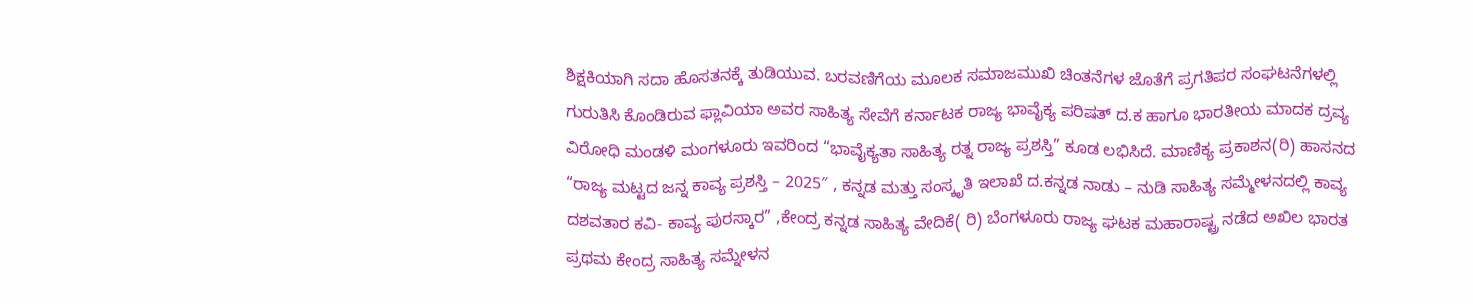ಶಿಕ್ಷಕಿಯಾಗಿ ಸದಾ ಹೊಸತನಕ್ಕೆ ತುಡಿಯುವ. ಬರವಣಿಗೆಯ ಮೂಲಕ ಸಮಾಜಮುಖಿ ಚಿಂತನೆಗಳ ಜೊತೆಗೆ ಪ್ರಗತಿಪರ ಸಂಘಟನೆಗಳಲ್ಲಿ ಗುರುತಿಸಿ ಕೊಂಡಿರುವ ಫ್ಲಾವಿಯಾ ಅವರ ಸಾಹಿತ್ಯ ಸೇವೆಗೆ ಕರ್ನಾಟಕ ರಾಜ್ಯ ಭಾವೈಕ್ಯ ಪರಿಷತ್ ದ.ಕ ಹಾಗೂ ಭಾರತೀಯ ಮಾದಕ ದ್ರವ್ಯ ವಿರೋಧಿ ಮಂಡಳಿ ಮಂಗಳೂರು ಇವರಿಂದ “ಭಾವೈಕ್ಯತಾ ಸಾಹಿತ್ಯ ರತ್ನ ರಾಜ್ಯ ಪ್ರಶಸ್ತಿ” ಕೂಡ ಲಭಿಸಿದೆ. ಮಾಣಿಕ್ಯ ಪ್ರಕಾಶನ(ರಿ) ಹಾಸನದ “ರಾಜ್ಯ ಮಟ್ಟದ ಜನ್ನ ಕಾವ್ಯ ಪ್ರಶಸ್ತಿ – 2025″ , ಕನ್ನಡ ಮತ್ತು ಸಂಸ್ಕೃತಿ ಇಲಾಖೆ ದ.ಕನ್ನಡ ನಾಡು – ನುಡಿ ಸಾಹಿತ್ಯ ಸಮ್ಮೇಳನದಲ್ಲಿ ಕಾವ್ಯ ದಶವತಾರ ಕವಿ- ಕಾವ್ಯ ಪುರಸ್ಕಾರ” ,ಕೇಂದ್ರ ಕನ್ನಡ ಸಾಹಿತ್ಯ ವೇದಿಕೆ( ರಿ) ಬೆಂಗಳೂರು ರಾಜ್ಯ ಘಟಕ ಮಹಾರಾಷ್ಟ್ರ ನಡೆದ ಅಖಿಲ ಭಾರತ ಪ್ರಥಮ ಕೇಂದ್ರ ಸಾಹಿತ್ಯ ಸಮ್ನೇಳನ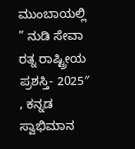ಮುಂಬಾಯಲ್ಲಿ ” ನುಡಿ ಸೇವಾ ರತ್ನ ರಾಷ್ಟ್ರೀಯ ಪ್ರಶಸ್ತಿ- 2025″ , ಕನ್ನಡ ಸ್ವಾಭಿಮಾನ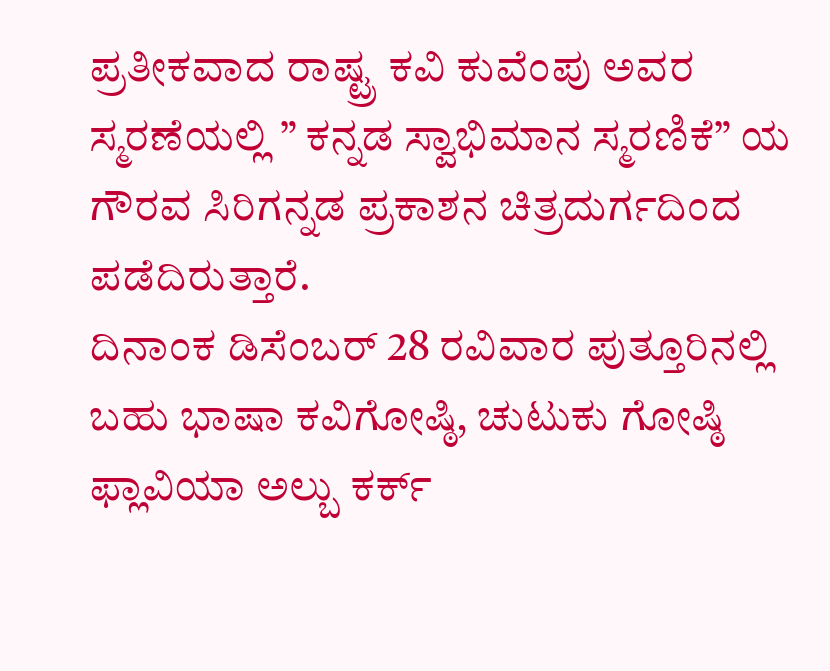ಪ್ರತೀಕವಾದ ರಾಷ್ಟ್ರ ಕವಿ ಕುವೆಂಪು ಅವರ ಸ್ಮರಣೆಯಲ್ಲಿ ” ಕನ್ನಡ ಸ್ವಾಭಿಮಾನ ಸ್ಮರಣಿಕೆ” ಯ ಗೌರವ ಸಿರಿಗನ್ನಡ ಪ್ರಕಾಶನ ಚಿತ್ರದುರ್ಗದಿಂದ ಪಡೆದಿರುತ್ತಾರೆ.
ದಿನಾಂಕ ಡಿಸೆಂಬರ್ 28 ರವಿವಾರ ಪುತ್ತೂರಿನಲ್ಲಿ ಬಹು ಭಾಷಾ ಕವಿಗೋಷ್ಠಿ, ಚುಟುಕು ಗೋಷ್ಠಿ ಫ್ಲಾವಿಯಾ ಅಲ್ಬು ಕರ್ಕ್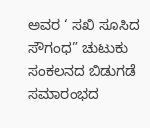ಅವರ ‘ ಸಖಿ ಸೂಸಿದ ಸೌಗಂಧ” ಚುಟುಕು ಸಂಕಲನದ ಬಿಡುಗಡೆ ಸಮಾರಂಭದ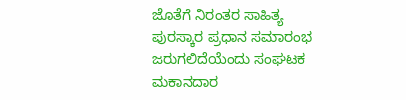ಜೊತೆಗೆ ನಿರಂತರ ಸಾಹಿತ್ಯ ಪುರಸ್ಕಾರ ಪ್ರಧಾನ ಸಮಾರಂಭ ಜರುಗಲಿದೆಯೆಂದು ಸಂಘಟಕ ಮಕಾನದಾರ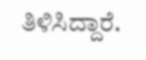ತಿಳಿಸಿದ್ದಾರೆ.